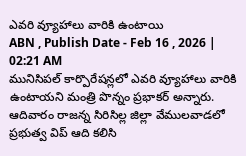ఎవరి వ్యూహాలు వారికి ఉంటాయి
ABN , Publish Date - Feb 16 , 2026 | 02:21 AM
మునిసిపల్ కార్పొరేషన్లలో ఎవరి వ్యూహాలు వారికి ఉంటాయని మంత్రి పొన్నం ప్రభాకర్ అన్నారు. ఆదివారం రాజన్న సిరిసిల్ల జిల్లా వేములవాడలో ప్రభుత్వ విప్ ఆది కలిసి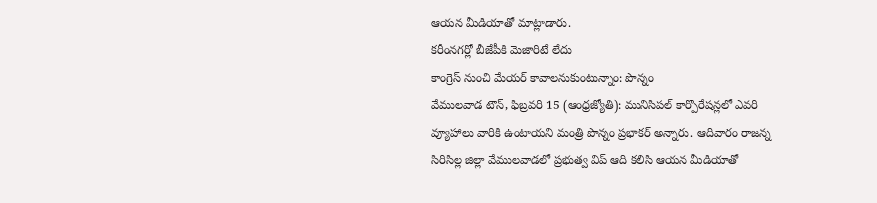ఆయన మీడియాతో మాట్లాడారు.
కరీంనగర్లో బీజేపీకి మెజారిటే లేదు
కాంగ్రెస్ నుంచి మేయర్ కావాలనుకుంటున్నాం: పొన్నం
వేములవాడ టౌన్, ఫిబ్రవరి 15 (ఆంధ్రజ్యోతి): మునిసిపల్ కార్పొరేషన్లలో ఎవరి వ్యూహాలు వారికి ఉంటాయని మంత్రి పొన్నం ప్రభాకర్ అన్నారు. ఆదివారం రాజన్న సిరిసిల్ల జిల్లా వేములవాడలో ప్రభుత్వ విప్ ఆది కలిసి ఆయన మీడియాతో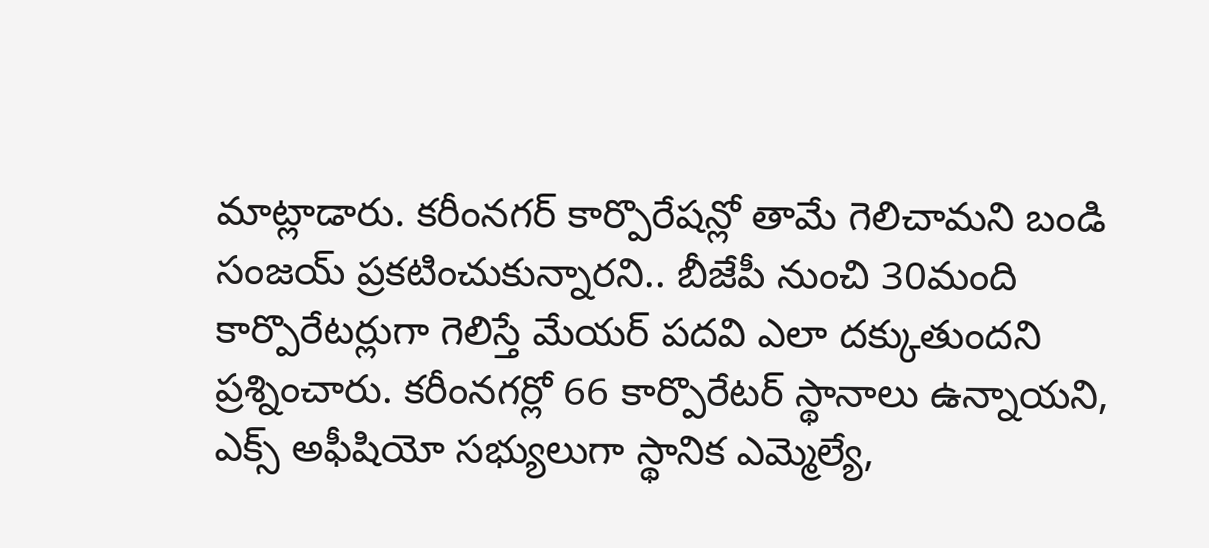మాట్లాడారు. కరీంనగర్ కార్పొరేషన్లో తామే గెలిచామని బండి సంజయ్ ప్రకటించుకున్నారని.. బీజేపీ నుంచి 30మంది కార్పొరేటర్లుగా గెలిస్తే మేయర్ పదవి ఎలా దక్కుతుందని ప్రశ్నించారు. కరీంనగర్లో 66 కార్పొరేటర్ స్థానాలు ఉన్నాయని, ఎక్స్ అఫీషియో సభ్యులుగా స్థానిక ఎమ్మెల్యే,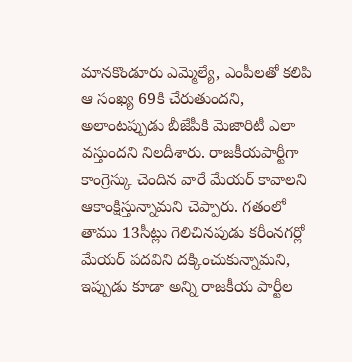మానకొండూరు ఎమ్మెల్యే, ఎంపీలతో కలిపి ఆ సంఖ్య 69కి చేరుతుందని, అలాంటప్పుడు బీజేపీకి మెజారిటీ ఎలా వస్తుందని నిలదీశారు. రాజకీయపార్టీగా కాంగ్రెస్కు చెందిన వారే మేయర్ కావాలని ఆకాంక్షిస్తున్నామని చెప్పారు. గతంలో తాము 13సీట్లు గెలిచినపుడు కరీంనగర్లో మేయర్ పదవిని దక్కించుకున్నామని, ఇప్పుడు కూడా అన్ని రాజకీయ పార్టీల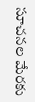సూచనల మేరకు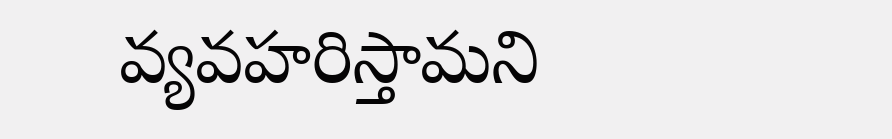వ్యవహరిస్తామని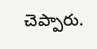చెప్పారు.